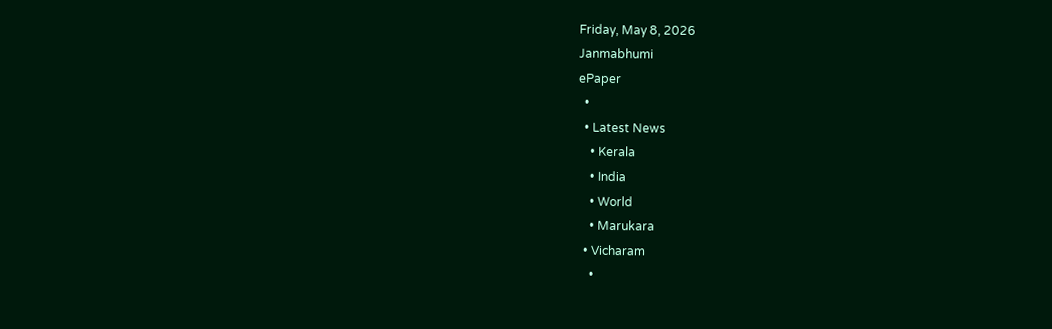Friday, May 8, 2026
Janmabhumi
ePaper
  •
  • Latest News
    • Kerala
    • India
    • World
    • Marukara
  • Vicharam
    •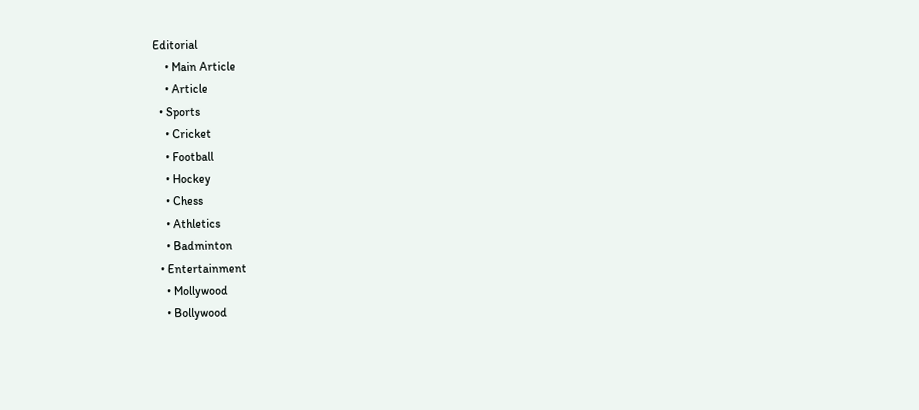Editorial
    • Main Article
    • Article
  • Sports
    • Cricket
    • Football
    • Hockey
    • Chess
    • Athletics
    • Badminton
  • Entertainment
    • Mollywood
    • Bollywood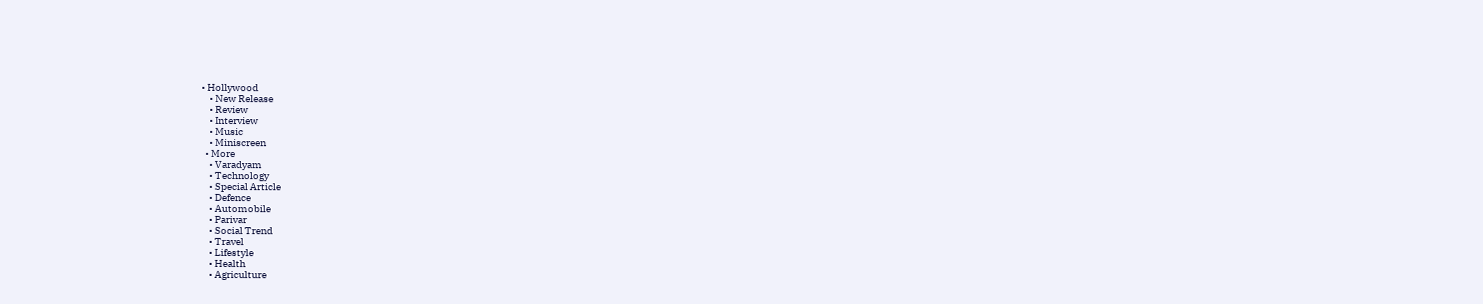• Hollywood
    • New Release
    • Review
    • Interview
    • Music
    • Miniscreen
  • More
    • Varadyam
    • Technology
    • Special Article
    • Defence
    • Automobile
    • Parivar
    • Social Trend
    • Travel
    • Lifestyle
    • Health
    • Agriculture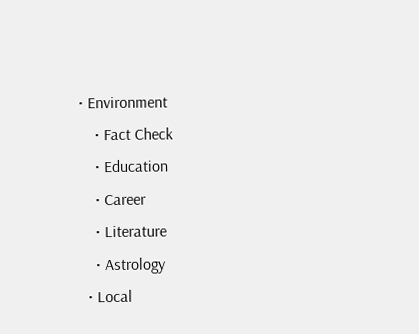• Environment
    • Fact Check
    • Education
    • Career
    • Literature
    • Astrology
  • Local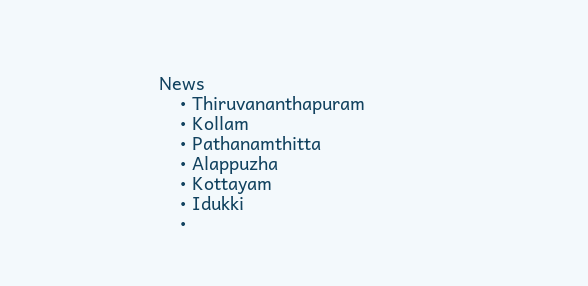News
    • Thiruvananthapuram
    • Kollam
    • Pathanamthitta
    • Alappuzha
    • Kottayam
    • Idukki
    •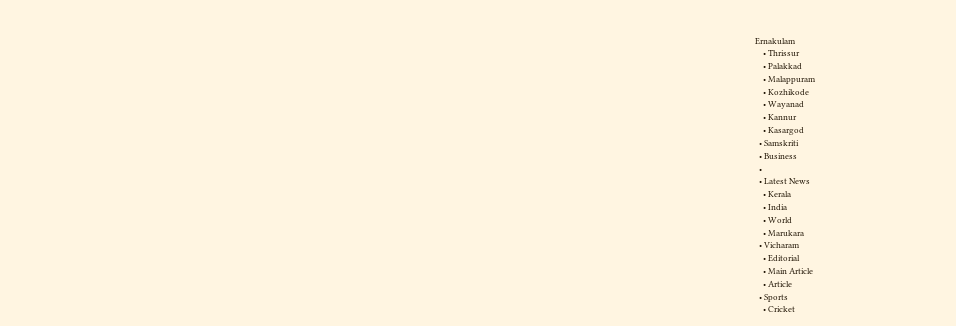Ernakulam
    • Thrissur
    • Palakkad
    • Malappuram
    • Kozhikode
    • Wayanad
    • Kannur
    • Kasargod
  • Samskriti
  • Business
  •
  • Latest News
    • Kerala
    • India
    • World
    • Marukara
  • Vicharam
    • Editorial
    • Main Article
    • Article
  • Sports
    • Cricket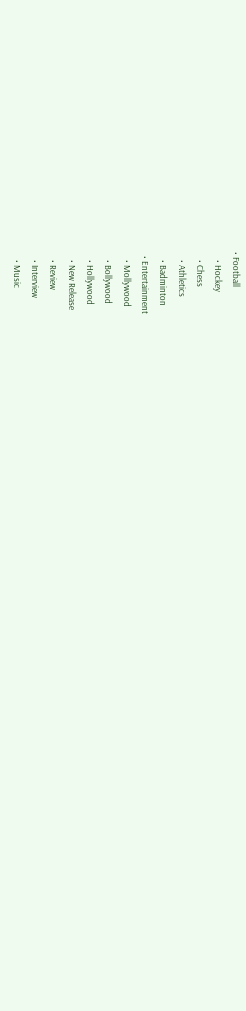• Football
    • Hockey
    • Chess
    • Athletics
    • Badminton
  • Entertainment
    • Mollywood
    • Bollywood
    • Hollywood
    • New Release
    • Review
    • Interview
    • Music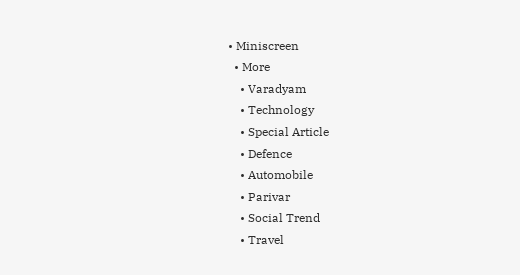• Miniscreen
  • More
    • Varadyam
    • Technology
    • Special Article
    • Defence
    • Automobile
    • Parivar
    • Social Trend
    • Travel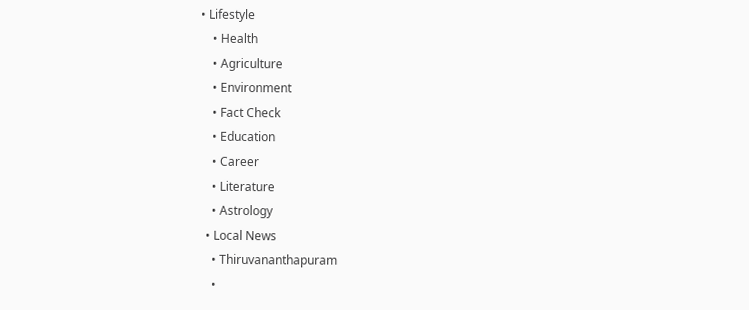• Lifestyle
    • Health
    • Agriculture
    • Environment
    • Fact Check
    • Education
    • Career
    • Literature
    • Astrology
  • Local News
    • Thiruvananthapuram
    •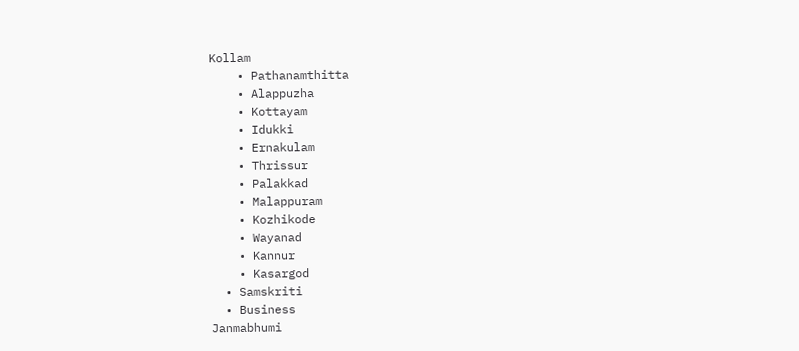Kollam
    • Pathanamthitta
    • Alappuzha
    • Kottayam
    • Idukki
    • Ernakulam
    • Thrissur
    • Palakkad
    • Malappuram
    • Kozhikode
    • Wayanad
    • Kannur
    • Kasargod
  • Samskriti
  • Business
Janmabhumi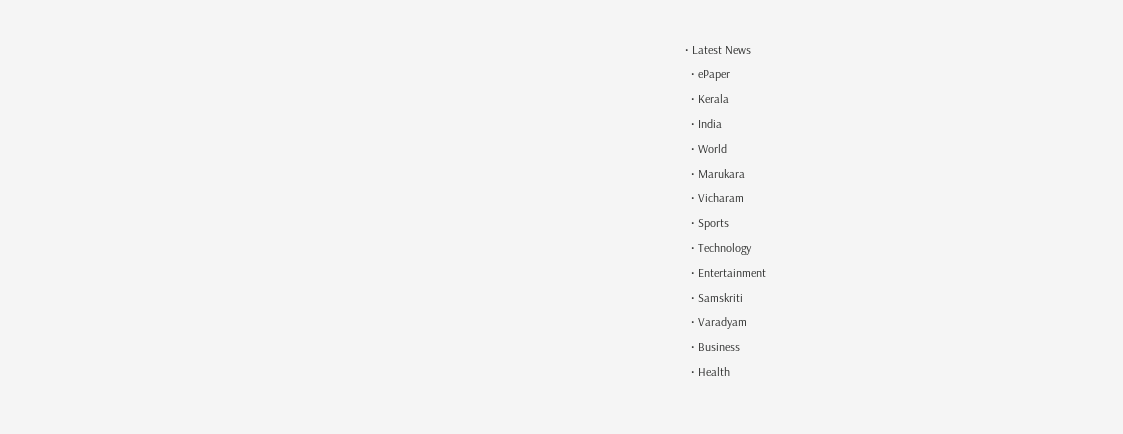• Latest News
  • ePaper
  • Kerala
  • India
  • World
  • Marukara
  • Vicharam
  • Sports
  • Technology
  • Entertainment
  • Samskriti
  • Varadyam
  • Business
  • Health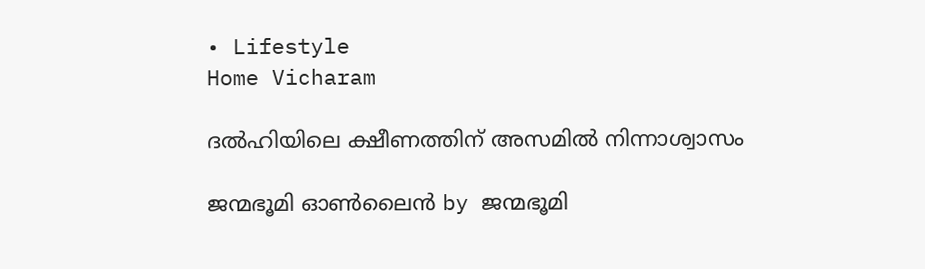• Lifestyle
Home Vicharam

ദല്‍ഹിയിലെ ക്ഷീണത്തിന് അസമില്‍ നിന്നാശ്വാസം

ജന്മഭൂമി ഓണ്‍ലൈന്‍ by ജന്മഭൂമി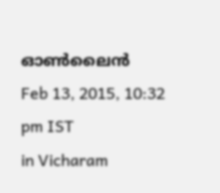ഓണ്‍ലൈന്‍
Feb 13, 2015, 10:32 pm IST
in Vicharam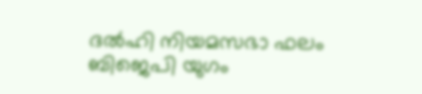ദല്‍ഹി നിയമസഭാ ഫലം ബിജെപി യുഗം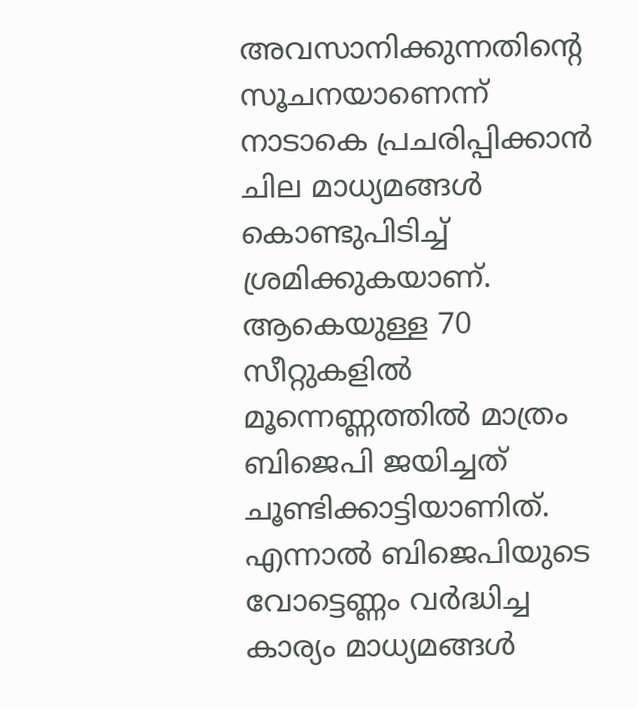അവസാനിക്കുന്നതിന്റെ സൂചനയാണെന്ന് നാടാകെ പ്രചരിപ്പിക്കാന്‍ ചില മാധ്യമങ്ങള്‍ കൊണ്ടുപിടിച്ച് ശ്രമിക്കുകയാണ്. ആകെയുള്ള 70 സീറ്റുകളില്‍ മൂന്നെണ്ണത്തില്‍ മാത്രം ബിജെപി ജയിച്ചത് ചൂണ്ടിക്കാട്ടിയാണിത്. എന്നാല്‍ ബിജെപിയുടെ വോട്ടെണ്ണം വര്‍ദ്ധിച്ച കാര്യം മാധ്യമങ്ങള്‍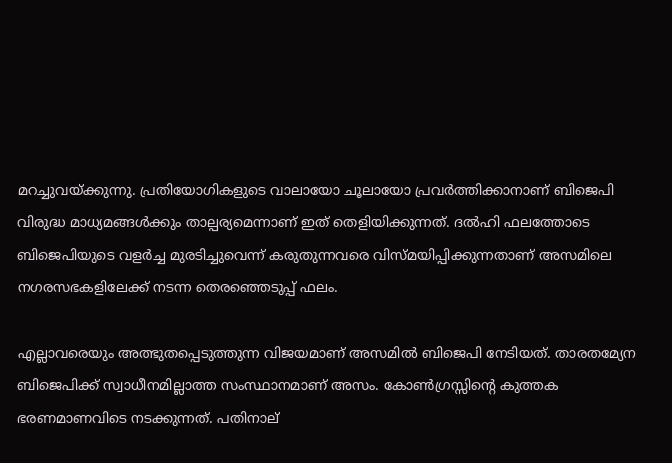മറച്ചുവയ്‌ക്കുന്നു. പ്രതിയോഗികളുടെ വാലായോ ചൂലായോ പ്രവര്‍ത്തിക്കാനാണ് ബിജെപി വിരുദ്ധ മാധ്യമങ്ങള്‍ക്കും താല്പര്യമെന്നാണ് ഇത് തെളിയിക്കുന്നത്. ദല്‍ഹി ഫലത്തോടെ ബിജെപിയുടെ വളര്‍ച്ച മുരടിച്ചുവെന്ന് കരുതുന്നവരെ വിസ്മയിപ്പിക്കുന്നതാണ് അസമിലെ നഗരസഭകളിലേക്ക് നടന്ന തെരഞ്ഞെടുപ്പ് ഫലം.

എല്ലാവരെയും അത്ഭുതപ്പെടുത്തുന്ന വിജയമാണ് അസമില്‍ ബിജെപി നേടിയത്. താരതമ്യേന ബിജെപിക്ക് സ്വാധീനമില്ലാത്ത സംസ്ഥാനമാണ് അസം. കോണ്‍ഗ്രസ്സിന്റെ കുത്തക ഭരണമാണവിടെ നടക്കുന്നത്. പതിനാല്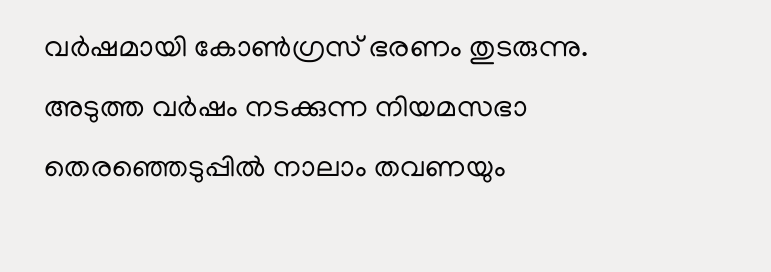വര്‍ഷമായി കോണ്‍ഗ്രസ് ഭരണം തുടരുന്നു. അടുത്ത വര്‍ഷം നടക്കുന്ന നിയമസഭാ തെരഞ്ഞെടുപ്പില്‍ നാലാം തവണയും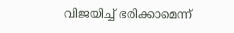വിജയിച്ച് ഭരിക്കാമെന്ന്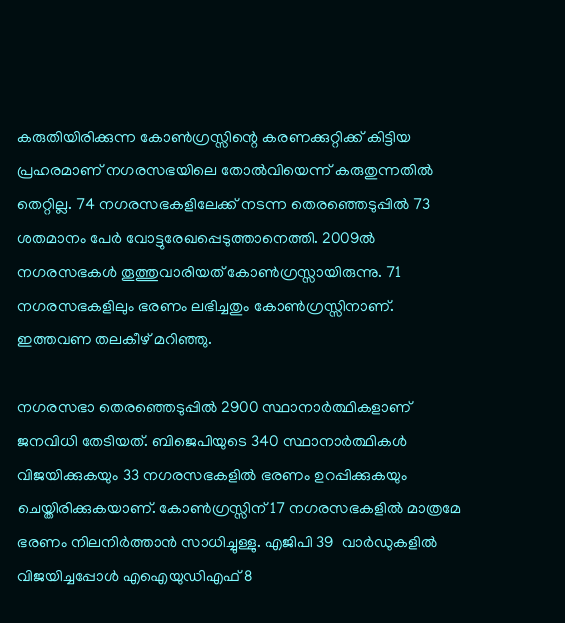കരുതിയിരിക്കുന്ന കോണ്‍ഗ്രസ്സിന്റെ കരണക്കുറ്റിക്ക് കിട്ടിയ പ്രഹരമാണ് നഗരസഭയിലെ തോല്‍വിയെന്ന് കരുതുന്നതില്‍ തെറ്റില്ല. 74 നഗരസഭകളിലേക്ക് നടന്ന തെരഞ്ഞെടുപ്പില്‍ 73 ശതമാനം പേര്‍ വോട്ടുരേഖപ്പെടുത്താനെത്തി. 2009ല്‍ നഗരസഭകള്‍ തൂത്തുവാരിയത് കോണ്‍ഗ്രസ്സായിരുന്നു. 71 നഗരസഭകളിലും ഭരണം ലഭിച്ചതും കോണ്‍ഗ്രസ്സിനാണ്. ഇത്തവണ തലകീഴ് മറിഞ്ഞു.

നഗരസഭാ തെരഞ്ഞെടുപ്പില്‍ 2900 സ്ഥാനാര്‍ത്ഥികളാണ് ജനവിധി തേടിയത്. ബിജെപിയുടെ 340 സ്ഥാനാര്‍ത്ഥികള്‍ വിജയിക്കുകയും 33 നഗരസഭകളില്‍ ഭരണം ഉറപ്പിക്കുകയും ചെയ്തിരിക്കുകയാണ്. കോണ്‍ഗ്രസ്സിന് 17 നഗരസഭകളില്‍ മാത്രമേ ഭരണം നിലനിര്‍ത്താന്‍ സാധിച്ചുള്ളു. എജിപി 39  വാര്‍ഡുകളില്‍ വിജയിച്ചപ്പോള്‍ എഐയുഡിഎഫ് 8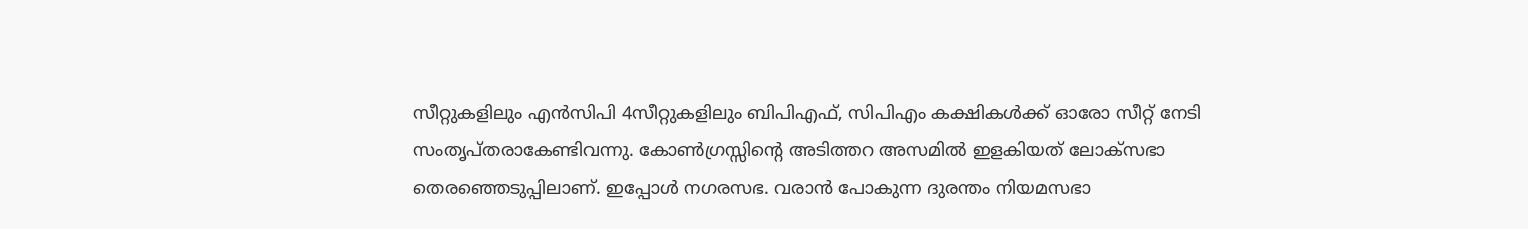സീറ്റുകളിലും എന്‍സിപി 4സീറ്റുകളിലും ബിപിഎഫ്, സിപിഎം കക്ഷികള്‍ക്ക് ഓരോ സീറ്റ് നേടി സംതൃപ്തരാകേണ്ടിവന്നു. കോണ്‍ഗ്രസ്സിന്റെ അടിത്തറ അസമില്‍ ഇളകിയത് ലോക്‌സഭാ തെരഞ്ഞെടുപ്പിലാണ്. ഇപ്പോള്‍ നഗരസഭ. വരാന്‍ പോകുന്ന ദുരന്തം നിയമസഭാ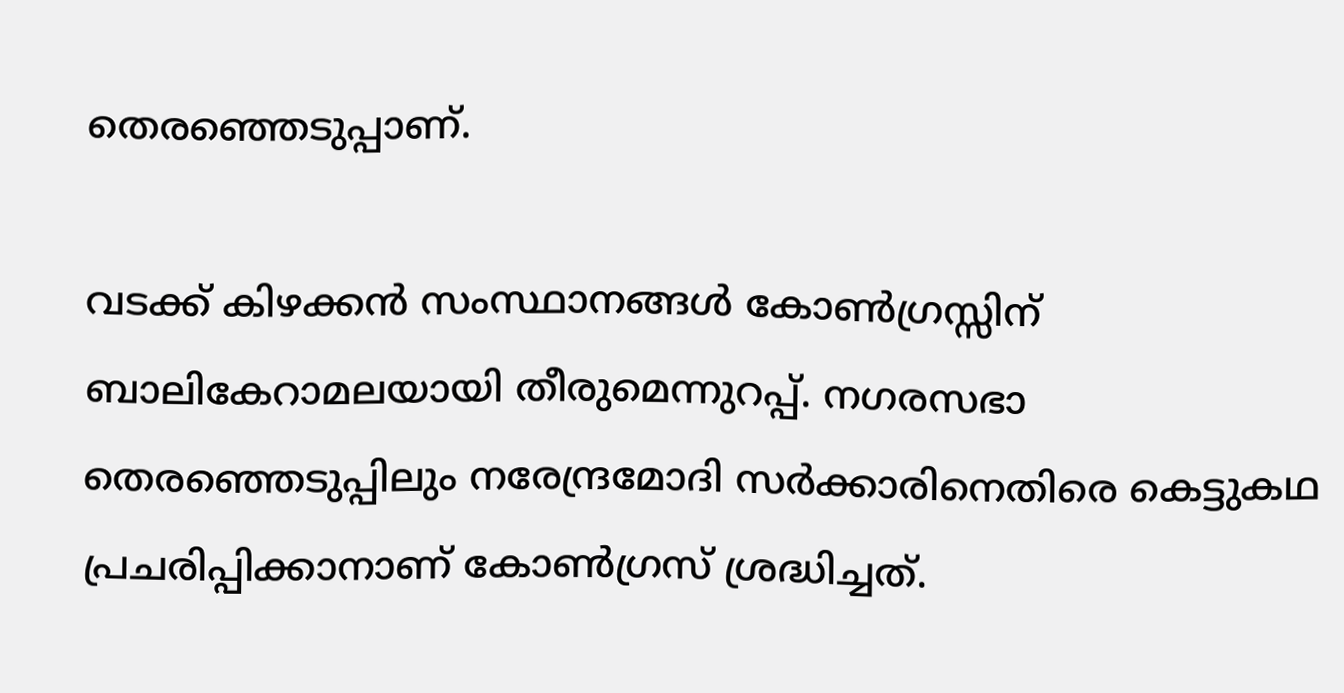തെരഞ്ഞെടുപ്പാണ്.

വടക്ക് കിഴക്കന്‍ സംസ്ഥാനങ്ങള്‍ കോണ്‍ഗ്രസ്സിന് ബാലികേറാമലയായി തീരുമെന്നുറപ്പ്. നഗരസഭാ തെരഞ്ഞെടുപ്പിലും നരേന്ദ്രമോദി സര്‍ക്കാരിനെതിരെ കെട്ടുകഥ പ്രചരിപ്പിക്കാനാണ് കോണ്‍ഗ്രസ് ശ്രദ്ധിച്ചത്.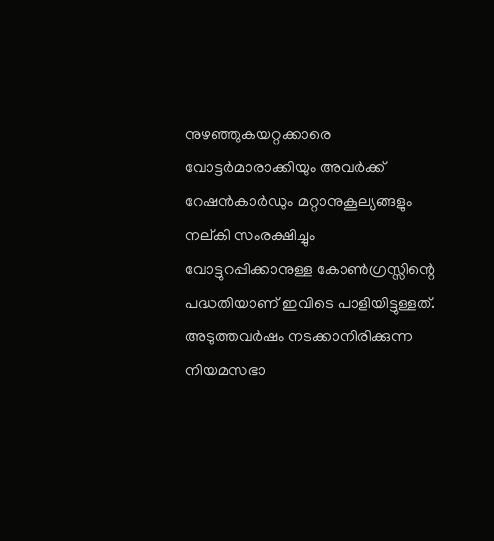നുഴഞ്ഞുകയറ്റക്കാരെ വോട്ടര്‍മാരാക്കിയും അവര്‍ക്ക് റേഷന്‍കാര്‍ഡും മറ്റാനുകൂല്യങ്ങളും നല്കി സംരക്ഷിച്ചും വോട്ടുറപ്പിക്കാനുള്ള കോണ്‍ഗ്രസ്സിന്റെ പദ്ധതിയാണ് ഇവിടെ പാളിയിട്ടുള്ളത്. അടുത്തവര്‍ഷം നടക്കാനിരിക്കുന്ന നിയമസഭാ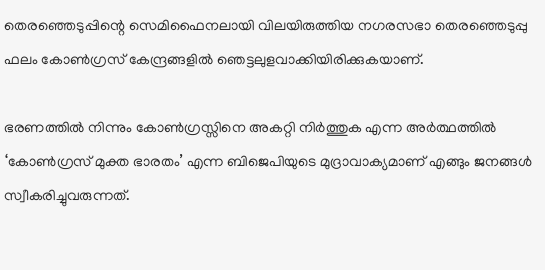തെരഞ്ഞെടുപ്പിന്റെ സെമിഫൈനലായി വിലയിരുത്തിയ നഗരസഭാ തെരഞ്ഞെടുപ്പു ഫലം കോണ്‍ഗ്രസ് കേന്ദ്രങ്ങളില്‍ ഞെട്ടലുളവാക്കിയിരിക്കുകയാണ്.

ഭരണത്തില്‍ നിന്നും കോണ്‍ഗ്രസ്സിനെ അകറ്റി നിര്‍ത്തുക എന്ന അര്‍ത്ഥത്തില്‍ ‘കോണ്‍ഗ്രസ് മുക്ത ഭാരതം’ എന്ന ബിജെപിയുടെ മുദ്രാവാക്യമാണ് എങ്ങും ജനങ്ങള്‍ സ്വീകരിച്ചുവരുന്നത്.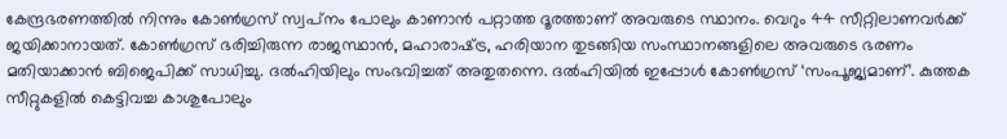കേന്ദ്രഭരണത്തില്‍ നിന്നും കോണ്‍ഗ്രസ് സ്വപ്‌നം പോലും കാണാന്‍ പറ്റാത്ത ദൂരത്താണ് അവരുടെ സ്ഥാനം. വെറും 44 സീറ്റിലാണവര്‍ക്ക് ജയിക്കാനായത്. കോണ്‍ഗ്രസ് ഭരിച്ചിരുന്ന രാജസ്ഥാന്‍, മഹാരാഷ്‌ട്ര, ഹരിയാന തുടങ്ങിയ സംസ്ഥാനങ്ങളിലെ അവരുടെ ഭരണം മതിയാക്കാന്‍ ബിജെപിക്ക് സാധിച്ചു. ദല്‍ഹിയിലും സംഭവിച്ചത് അതുതന്നെ. ദല്‍ഹിയില്‍ ഇപ്പോള്‍ കോണ്‍ഗ്രസ് ‘സംപൂജ്യമാണ്’. കുത്തക സീറ്റുകളില്‍ കെട്ടിവച്ച കാശുപോലും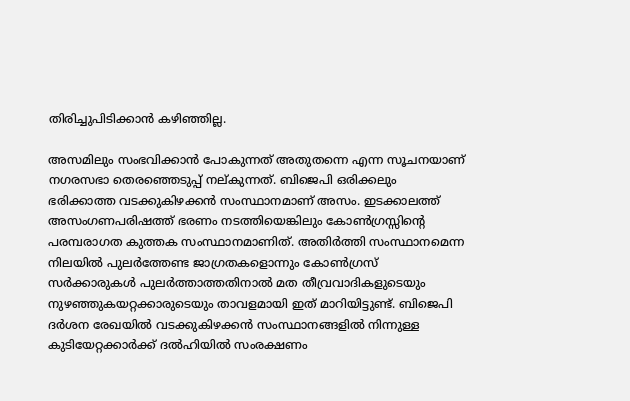തിരിച്ചുപിടിക്കാന്‍ കഴിഞ്ഞില്ല.

അസമിലും സംഭവിക്കാന്‍ പോകുന്നത് അതുതന്നെ എന്ന സൂചനയാണ്  നഗരസഭാ തെരഞ്ഞെടുപ്പ് നല്കുന്നത്. ബിജെപി ഒരിക്കലും ഭരിക്കാത്ത വടക്കുകിഴക്കന്‍ സംസ്ഥാനമാണ് അസം. ഇടക്കാലത്ത് അസംഗണപരിഷത്ത് ഭരണം നടത്തിയെങ്കിലും കോണ്‍ഗ്രസ്സിന്റെ പരമ്പരാഗത കുത്തക സംസ്ഥാനമാണിത്. അതിര്‍ത്തി സംസ്ഥാനമെന്ന നിലയില്‍ പുലര്‍ത്തേണ്ട ജാഗ്രതകളൊന്നും കോണ്‍ഗ്രസ് സര്‍ക്കാരുകള്‍ പുലര്‍ത്താത്തതിനാല്‍ മത തീവ്രവാദികളുടെയും നുഴഞ്ഞുകയറ്റക്കാരുടെയും താവളമായി ഇത് മാറിയിട്ടുണ്ട്. ബിജെപി ദര്‍ശന രേഖയില്‍ വടക്കുകിഴക്കന്‍ സംസ്ഥാനങ്ങളില്‍ നിന്നുള്ള കുടിയേറ്റക്കാര്‍ക്ക് ദല്‍ഹിയില്‍ സംരക്ഷണം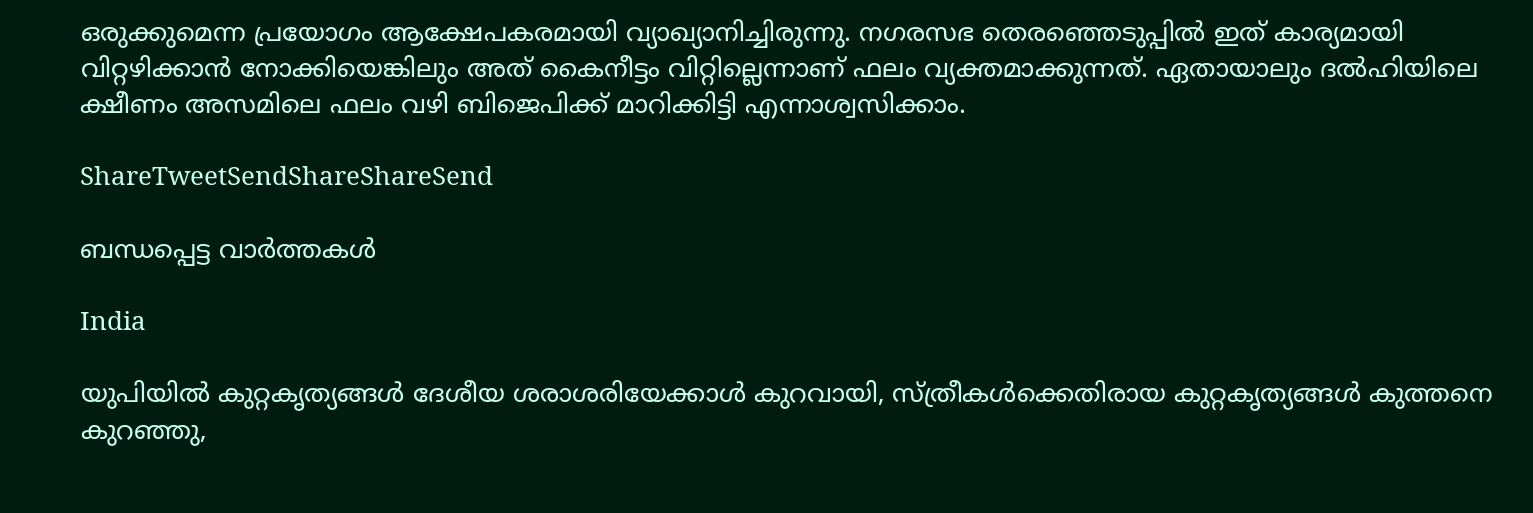ഒരുക്കുമെന്ന പ്രയോഗം ആക്ഷേപകരമായി വ്യാഖ്യാനിച്ചിരുന്നു. നഗരസഭ തെരഞ്ഞെടുപ്പില്‍ ഇത് കാര്യമായി വിറ്റഴിക്കാന്‍ നോക്കിയെങ്കിലും അത് കൈനീട്ടം വിറ്റില്ലെന്നാണ് ഫലം വ്യക്തമാക്കുന്നത്. ഏതായാലും ദല്‍ഹിയിലെ ക്ഷീണം അസമിലെ ഫലം വഴി ബിജെപിക്ക് മാറിക്കിട്ടി എന്നാശ്വസിക്കാം.

ShareTweetSendShareShareSend

ബന്ധപ്പെട്ട വാര്‍ത്തകള്‍

India

യു‌പിയിൽ കുറ്റകൃത്യങ്ങൾ ദേശീയ ശരാശരിയേക്കാൾ കുറവായി, സ്ത്രീകൾക്കെതിരായ കുറ്റകൃത്യങ്ങൾ കുത്തനെ കുറഞ്ഞു,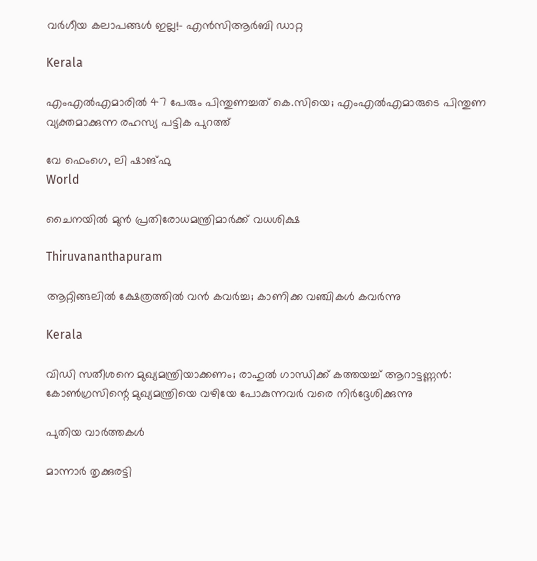വർഗീയ കലാപങ്ങൾ ഇല്ല!- എൻ‌സി‌ആർ‌ബി ഡാറ്റ

Kerala

എംഎൽഎമാരിൽ 47 പേരും പിന്തുണച്ചത് കെ.സിയെ; എംഎൽഎമാരുടെ പിന്തുണ വ്യക്തമാക്കുന്ന രഹസ്യ പട്ടിക പുറത്ത്

വേ ഫെംഗെ, ലി ഷാങ്ഫു
World

ചൈനയില്‍ മുന്‍ പ്രതിരോധമന്ത്രിമാര്‍ക്ക് വധശിക്ഷ

Thiruvananthapuram

ആറ്റിങ്ങലിൽ ക്ഷേത്രത്തിൽ വൻ കവർച്ച; കാണിക്ക വഞ്ചികൾ കവർന്നു

Kerala

വിഡി സതീശനെ മുഖ്യമന്ത്രിയാക്കണം; രാഹുല്‍ ഗാന്ധിക്ക് കത്തയച്ച് ആറാട്ടണ്ണന്‍: കോൺഗ്രസിന്റെ മുഖ്യമന്ത്രിയെ വഴിയേ പോകുന്നവർ വരെ നിർദ്ദേശിക്കുന്നു

പുതിയ വാര്‍ത്തകള്‍

മാന്നാര്‍ തൃക്കുരട്ടി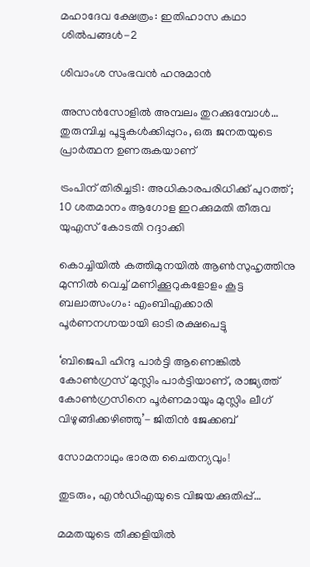മഹാദേവ ക്ഷേത്രം: ഇതിഹാസ കഥാ ശില്‍പങ്ങള്‍-2

ശിവാംശ സംഭവന്‍ ഹനുമാന്‍

അസന്‍സോളില്‍ അമ്പലം തുറക്കുമ്പോള്‍… തുരുമ്പിച്ച പൂട്ടുകള്‍ക്കിപ്പുറം, ഒരു ജനതയുടെ പ്രാര്‍ത്ഥന ഉണരുകയാണ്

ട്രംപിന് തിരിച്ചടി: അധികാരപരിധിക്ക് പുറത്ത്; 10 ശതമാനം ആഗോള ഇറക്കുമതി തീരുവ യുഎസ് കോടതി റദ്ദാക്കി

കൊച്ചിയിൽ കത്തിമുനയിൽ ആൺസുഹൃത്തിനു മുന്നിൽ വെച്ച് മണിക്കൂറുകളോളം കൂട്ട ബലാത്സംഗം: എംബിഎക്കാരി പൂർണനഗ്നയായി ഓടി രക്ഷപെട്ടു

‘ബിജെപി ഹിന്ദു പാർട്ടി ആണെങ്കിൽ കോൺഗ്രസ്‌ മുസ്ലിം പാർട്ടിയാണ്, രാജ്യത്ത് കോൺഗ്രസിനെ പൂർണമായും മുസ്ലിം ലീഗ് വിഴുങ്ങിക്കഴിഞ്ഞു’- ജിതിൻ ജേക്കബ്

സോമനാഥും ഭാരത ചൈതന്യവും!

തുടരും, എന്‍ഡിഎയുടെ വിജയക്കുതിപ്പ്…

മമതയുടെ തീക്കളിയില്‍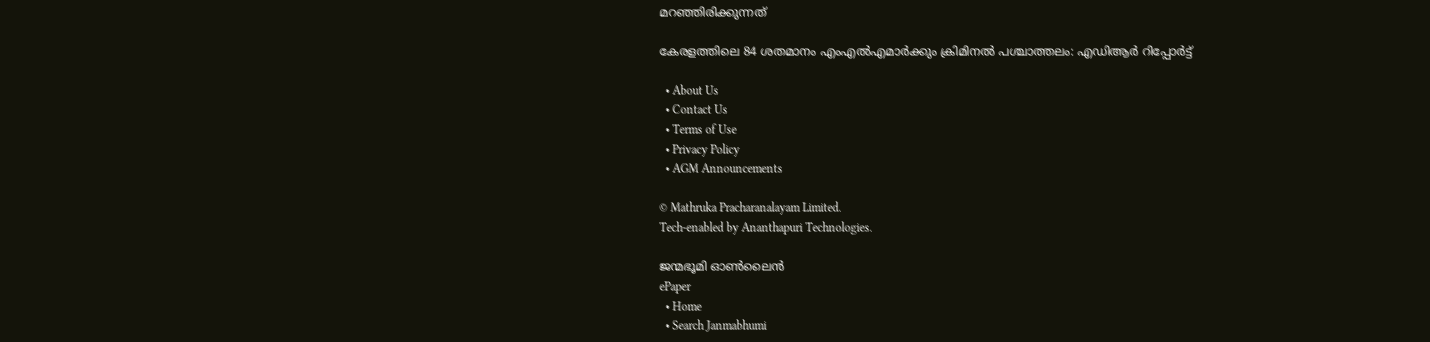മറഞ്ഞിരിക്കുന്നത്

കേരളത്തിലെ 84 ശതമാനം എംഎൽഎമാർക്കും ക്രിമിനൽ പശ്ചാത്തലം: എഡിആർ റിപ്പോർട്ട്

  • About Us
  • Contact Us
  • Terms of Use
  • Privacy Policy
  • AGM Announcements

© Mathruka Pracharanalayam Limited.
Tech-enabled by Ananthapuri Technologies.

ജന്മഭൂമി ഓണ്‍ലൈന്‍
ePaper
  • Home
  • Search Janmabhumi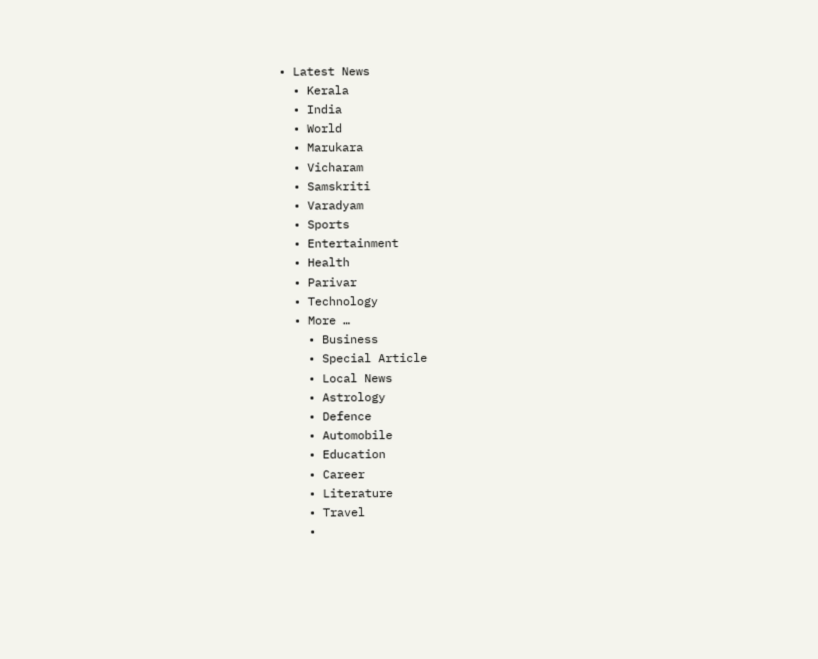• Latest News
  • Kerala
  • India
  • World
  • Marukara
  • Vicharam
  • Samskriti
  • Varadyam
  • Sports
  • Entertainment
  • Health
  • Parivar
  • Technology
  • More …
    • Business
    • Special Article
    • Local News
    • Astrology
    • Defence
    • Automobile
    • Education
    • Career
    • Literature
    • Travel
    •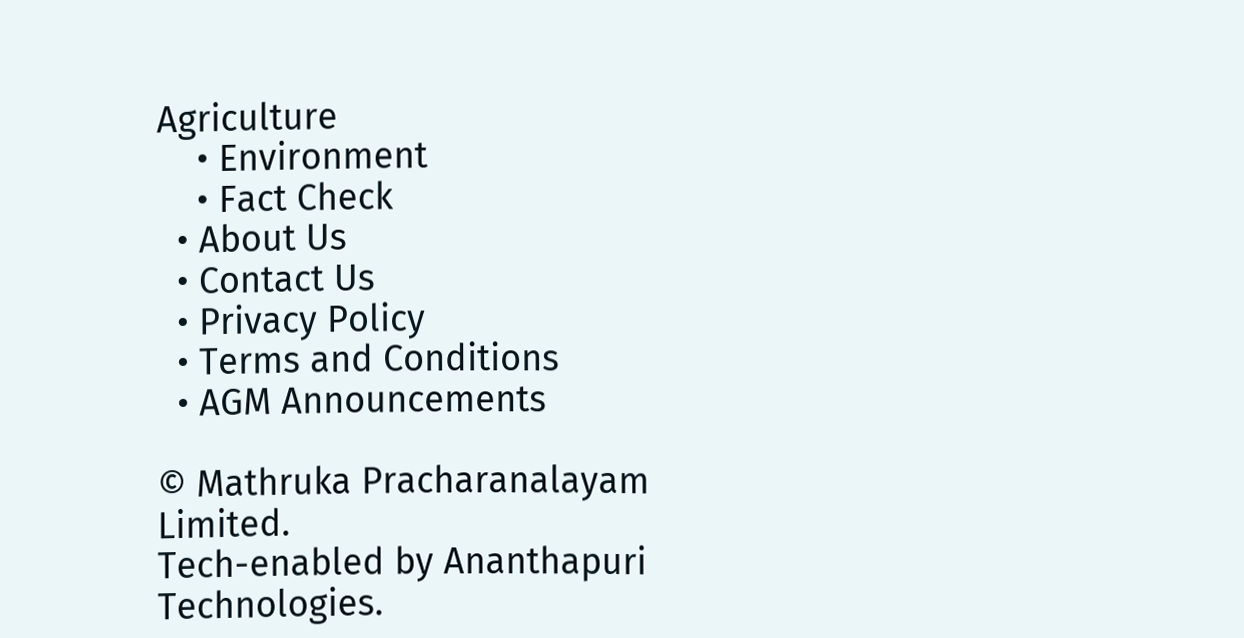Agriculture
    • Environment
    • Fact Check
  • About Us
  • Contact Us
  • Privacy Policy
  • Terms and Conditions
  • AGM Announcements

© Mathruka Pracharanalayam Limited.
Tech-enabled by Ananthapuri Technologies.